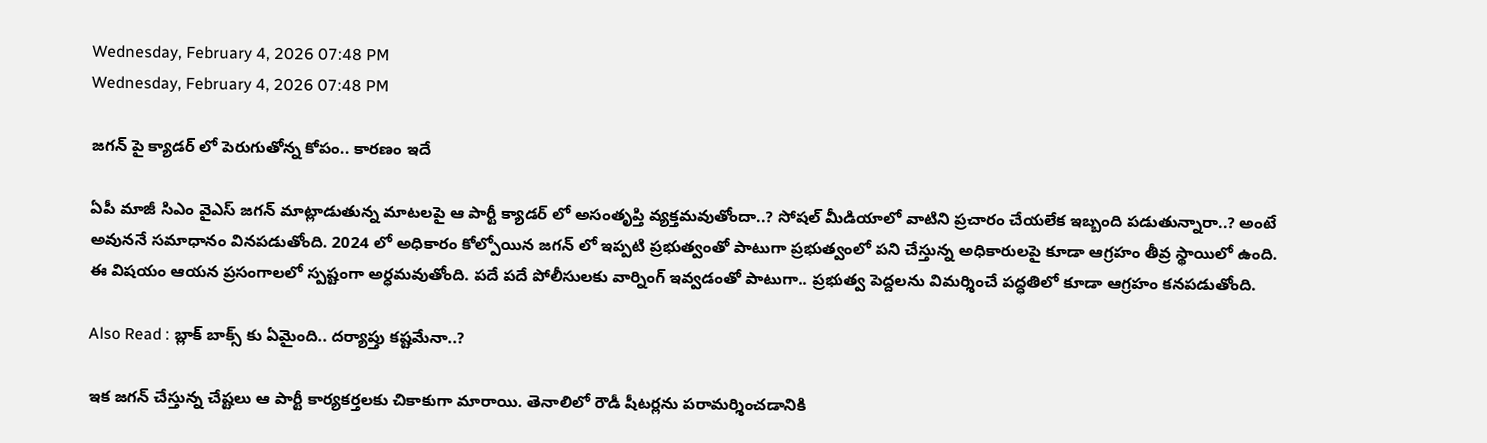Wednesday, February 4, 2026 07:48 PM
Wednesday, February 4, 2026 07:48 PM

జగన్ పై క్యాడర్ లో పెరుగుతోన్న కోపం.. కారణం ఇదే

ఏపీ మాజీ సిఎం వైఎస్ జగన్ మాట్లాడుతున్న మాటలపై ఆ పార్టీ క్యాడర్ లో అసంతృప్తి వ్యక్తమవుతోందా..? సోషల్ మీడియాలో వాటిని ప్రచారం చేయలేక ఇబ్బంది పడుతున్నారా..? అంటే అవుననే సమాధానం వినపడుతోంది. 2024 లో అధికారం కోల్పోయిన జగన్ లో ఇప్పటి ప్రభుత్వంతో పాటుగా ప్రభుత్వంలో పని చేస్తున్న అధికారులపై కూడా ఆగ్రహం తీవ్ర స్థాయిలో ఉంది. ఈ విషయం ఆయన ప్రసంగాలలో స్పష్టంగా అర్ధమవుతోంది. పదే పదే పోలీసులకు వార్నింగ్ ఇవ్వడంతో పాటుగా.. ప్రభుత్వ పెద్దలను విమర్శించే పద్ధతిలో కూడా ఆగ్రహం కనపడుతోంది.

Also Read : బ్లాక్ బాక్స్ కు ఏమైంది.. దర్యాప్తు కష్టమేనా..?

ఇక జగన్ చేస్తున్న చేష్టలు ఆ పార్టీ కార్యకర్తలకు చికాకుగా మారాయి. తెనాలిలో రౌడీ షీటర్లను పరామర్శించడానికి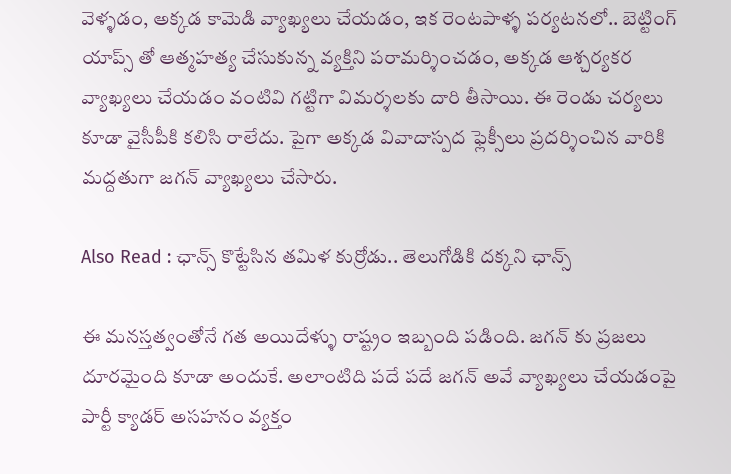వెళ్ళడం, అక్కడ కామెడి వ్యాఖ్యలు చేయడం, ఇక రెంటపాళ్ళ పర్యటనలో.. బెట్టింగ్ యాప్స్ తో ఆత్మహత్య చేసుకున్న వ్యక్తిని పరామర్శించడం, అక్కడ ఆశ్చర్యకర వ్యాఖ్యలు చేయడం వంటివి గట్టిగా విమర్శలకు దారి తీసాయి. ఈ రెండు చర్యలు కూడా వైసీపీకి కలిసి రాలేదు. పైగా అక్కడ వివాదాస్పద ఫ్లెక్సీలు ప్రదర్శించిన వారికి మద్దతుగా జగన్ వ్యాఖ్యలు చేసారు.

Also Read : ఛాన్స్ కొట్టేసిన తమిళ కుర్రోడు.. తెలుగోడికి దక్కని ఛాన్స్

ఈ మనస్తత్వంతోనే గత అయిదేళ్ళు రాష్ట్రం ఇబ్బంది పడింది. జగన్ కు ప్రజలు దూరమైంది కూడా అందుకే. అలాంటిది పదే పదే జగన్ అవే వ్యాఖ్యలు చేయడంపై పార్టీ క్యాడర్ అసహనం వ్యక్తం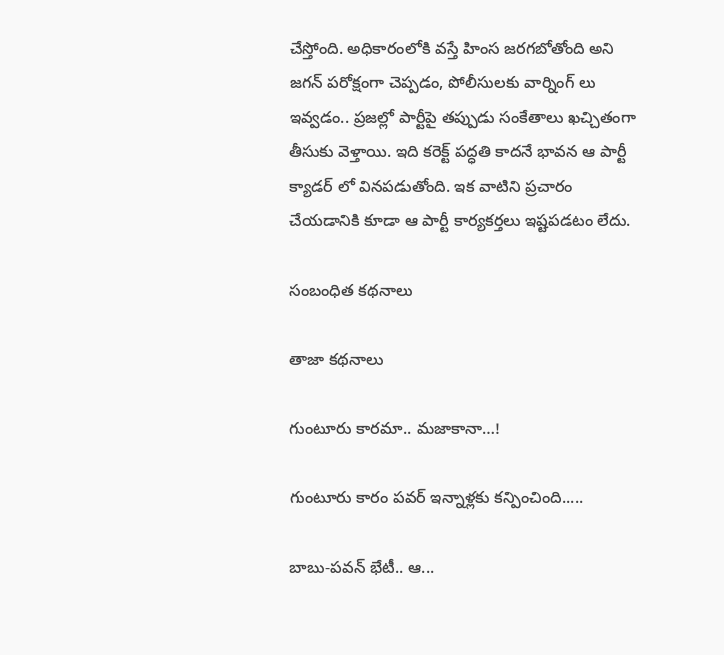చేస్తోంది. అధికారంలోకి వస్తే హింస జరగబోతోంది అని జగన్ పరోక్షంగా చెప్పడం, పోలీసులకు వార్నింగ్ లు ఇవ్వడం.. ప్రజల్లో పార్టీపై తప్పుడు సంకేతాలు ఖచ్చితంగా తీసుకు వెళ్తాయి. ఇది కరెక్ట్ పద్ధతి కాదనే భావన ఆ పార్టీ క్యాడర్ లో వినపడుతోంది. ఇక వాటిని ప్రచారం చేయడానికి కూడా ఆ పార్టీ కార్యకర్తలు ఇష్టపడటం లేదు.

సంబంధిత కథనాలు

తాజా కథనాలు

గుంటూరు కారమా.. మజాకానా…!

గుంటూరు కారం పవర్ ఇన్నాళ్లకు కన్పించింది.....

బాబు-పవన్ భేటీ.. ఆ...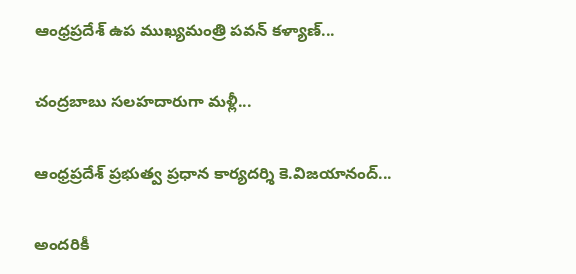ఆంధ్రప్రదేశ్ ఉప ముఖ్యమంత్రి పవన్ కళ్యాణ్...

చంద్రబాబు సలహదారుగా మళ్లీ...

ఆంధ్రప్రదేశ్ ప్రభుత్వ ప్రధాన కార్యదర్శి కె.విజయానంద్...

అందరికీ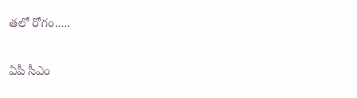తలో రోగం.....

ఏపీ సీఎం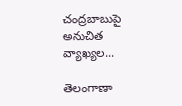చంద్రబాబుపై అనుచిత వ్యాఖ్యల...

తెలంగాణా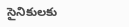సైనికులకు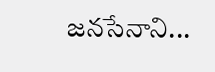జనసేనాని...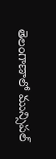తెలంగాణాలో మున్సిపల్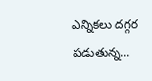ఎన్నికలు దగ్గర పడుతున్న...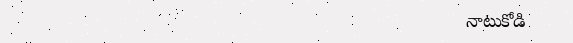నాటుకోడి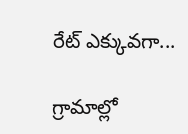రేట్ ఎక్కువగా...

గ్రామాల్లో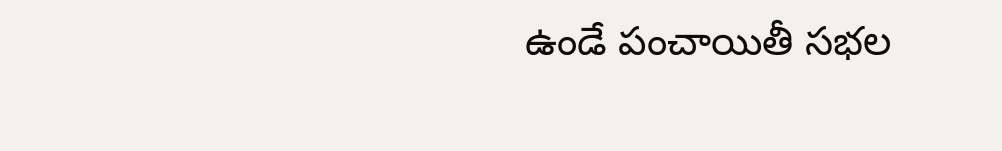ఉండే పంచాయితీ సభల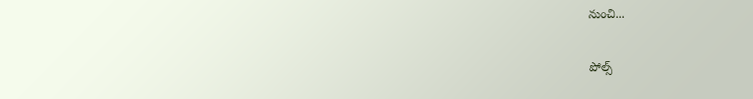నుంచి...

పోల్స్